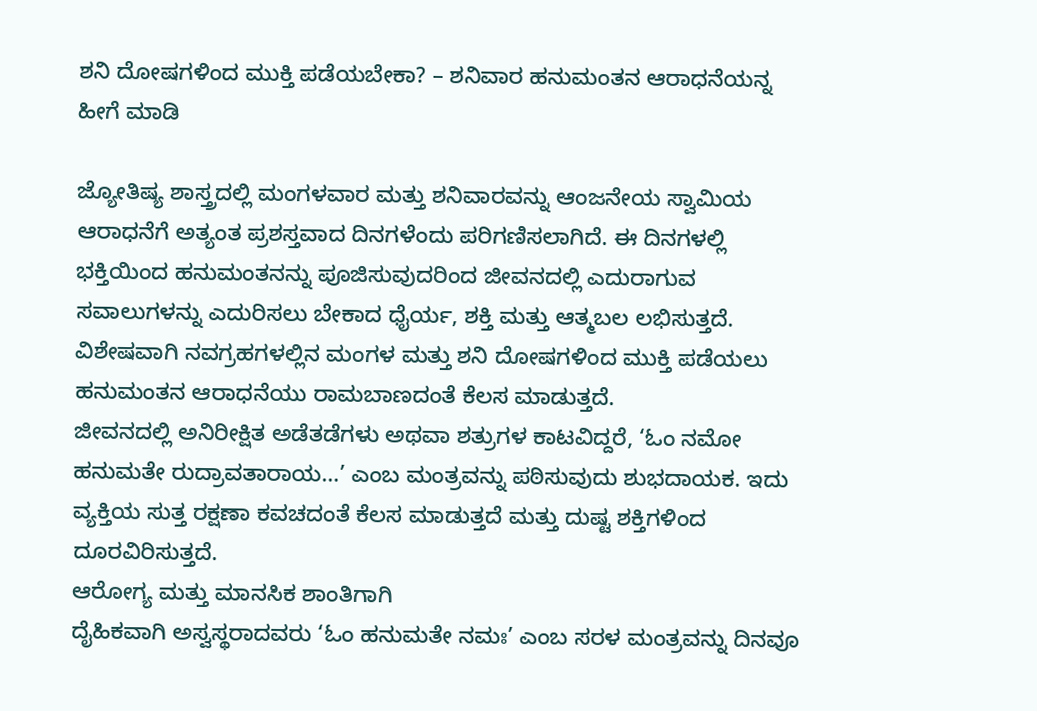ಶನಿ ದೋಷಗಳಿಂದ ಮುಕ್ತಿ ಪಡೆಯಬೇಕಾ? – ಶನಿವಾರ ಹನುಮಂತನ ಆರಾಧನೆಯನ್ನ ಹೀಗೆ ಮಾಡಿ

ಜ್ಯೋತಿಷ್ಯ ಶಾಸ್ತ್ರದಲ್ಲಿ ಮಂಗಳವಾರ ಮತ್ತು ಶನಿವಾರವನ್ನು ಆಂಜನೇಯ ಸ್ವಾಮಿಯ ಆರಾಧನೆಗೆ ಅತ್ಯಂತ ಪ್ರಶಸ್ತವಾದ ದಿನಗಳೆಂದು ಪರಿಗಣಿಸಲಾಗಿದೆ. ಈ ದಿನಗಳಲ್ಲಿ ಭಕ್ತಿಯಿಂದ ಹನುಮಂತನನ್ನು ಪೂಜಿಸುವುದರಿಂದ ಜೀವನದಲ್ಲಿ ಎದುರಾಗುವ ಸವಾಲುಗಳನ್ನು ಎದುರಿಸಲು ಬೇಕಾದ ಧೈರ್ಯ, ಶಕ್ತಿ ಮತ್ತು ಆತ್ಮಬಲ ಲಭಿಸುತ್ತದೆ. ವಿಶೇಷವಾಗಿ ನವಗ್ರಹಗಳಲ್ಲಿನ ಮಂಗಳ ಮತ್ತು ಶನಿ ದೋಷಗಳಿಂದ ಮುಕ್ತಿ ಪಡೆಯಲು ಹನುಮಂತನ ಆರಾಧನೆಯು ರಾಮಬಾಣದಂತೆ ಕೆಲಸ ಮಾಡುತ್ತದೆ.
ಜೀವನದಲ್ಲಿ ಅನಿರೀಕ್ಷಿತ ಅಡೆತಡೆಗಳು ಅಥವಾ ಶತ್ರುಗಳ ಕಾಟವಿದ್ದರೆ, ‘ಓಂ ನಮೋ ಹನುಮತೇ ರುದ್ರಾವತಾರಾಯ…’ ಎಂಬ ಮಂತ್ರವನ್ನು ಪಠಿಸುವುದು ಶುಭದಾಯಕ. ಇದು ವ್ಯಕ್ತಿಯ ಸುತ್ತ ರಕ್ಷಣಾ ಕವಚದಂತೆ ಕೆಲಸ ಮಾಡುತ್ತದೆ ಮತ್ತು ದುಷ್ಟ ಶಕ್ತಿಗಳಿಂದ ದೂರವಿರಿಸುತ್ತದೆ.
ಆರೋಗ್ಯ ಮತ್ತು ಮಾನಸಿಕ ಶಾಂತಿಗಾಗಿ
ದೈಹಿಕವಾಗಿ ಅಸ್ವಸ್ಥರಾದವರು ‘ಓಂ ಹನುಮತೇ ನಮಃ’ ಎಂಬ ಸರಳ ಮಂತ್ರವನ್ನು ದಿನವೂ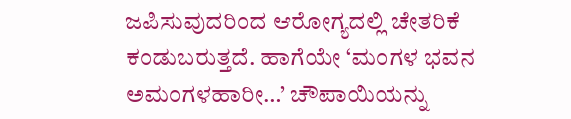ಜಪಿಸುವುದರಿಂದ ಆರೋಗ್ಯದಲ್ಲಿ ಚೇತರಿಕೆ ಕಂಡುಬರುತ್ತದೆ. ಹಾಗೆಯೇ ‘ಮಂಗಳ ಭವನ ಅಮಂಗಳಹಾರೀ…’ ಚೌಪಾಯಿಯನ್ನು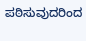ಪಠಿಸುವುದರಿಂದ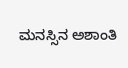ಮನಸ್ಸಿನ ಅಶಾಂತಿ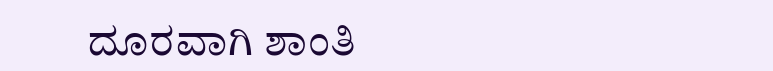ದೂರವಾಗಿ ಶಾಂತಿ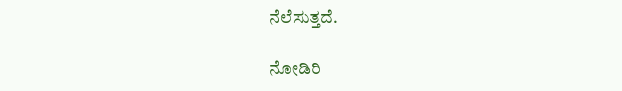ನೆಲೆಸುತ್ತದೆ.

ನೋಡಿರಿ